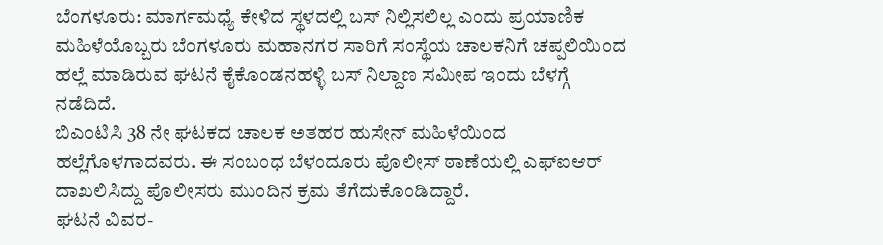ಬೆಂಗಳೂರು: ಮಾರ್ಗಮಧ್ಯೆ ಕೇಳಿದ ಸ್ಥಳದಲ್ಲಿ ಬಸ್ ನಿಲ್ಲಿಸಲಿಲ್ಲ ಎಂದು ಪ್ರಯಾಣಿಕ ಮಹಿಳೆಯೊಬ್ಬರು ಬೆಂಗಳೂರು ಮಹಾನಗರ ಸಾರಿಗೆ ಸಂಸ್ಥೆಯ ಚಾಲಕನಿಗೆ ಚಪ್ಪಲಿಯಿಂದ ಹಲ್ಲೆ ಮಾಡಿರುವ ಘಟನೆ ಕೈಕೊಂಡನಹಳ್ಳಿ ಬಸ್ ನಿಲ್ದಾಣ ಸಮೀಪ ಇಂದು ಬೆಳಗ್ಗೆ ನಡೆದಿದೆ.
ಬಿಎಂಟಿಸಿ 38 ನೇ ಘಟಕದ ಚಾಲಕ ಅತಹರ ಹುಸೇನ್ ಮಹಿಳೆಯಿಂದ ಹಲ್ಲೆಗೊಳಗಾದವರು. ಈ ಸಂಬಂಧ ಬೆಳಂದೂರು ಪೊಲೀಸ್ ಠಾಣೆಯಲ್ಲಿ ಎಫ್ಐಆರ್ ದಾಖಲಿಸಿದ್ದು ಪೊಲೀಸರು ಮುಂದಿನ ಕ್ರಮ ತೆಗೆದುಕೊಂಡಿದ್ದಾರೆ.
ಘಟನೆ ವಿವರ-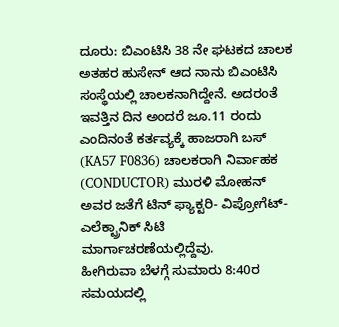ದೂರು: ಬಿಎಂಟಿಸಿ 38 ನೇ ಘಟಕದ ಚಾಲಕ ಅತಹರ ಹುಸೇನ್ ಆದ ನಾನು ಬಿಎಂಟಿಸಿ ಸಂಸ್ಥೆಯಲ್ಲಿ ಚಾಲಕನಾಗಿದ್ದೇನೆ. ಅದರಂತೆ ಇವತ್ತಿನ ದಿನ ಅಂದರೆ ಜೂ.11 ರಂದು ಎಂದಿನಂತೆ ಕರ್ತವ್ಯಕ್ಕೆ ಹಾಜರಾಗಿ ಬಸ್ (KA57 F0836) ಚಾಲಕರಾಗಿ ನಿರ್ವಾಹಕ (CONDUCTOR) ಮುರಳಿ ಮೋಹನ್ ಅವರ ಜತೆಗೆ ಟಿನ್ ಫ್ಯಾಕ್ಟರಿ- ವಿಪ್ರೋಗೆಟ್- ಎಲೆಕ್ಟ್ರಾನಿಕ್ ಸಿಟಿ ಮಾರ್ಗಾಚರಣೆಯಲ್ಲಿದ್ದೆವು.
ಹೀಗಿರುವಾ ಬೆಳಗ್ಗೆ ಸುಮಾರು 8:40ರ ಸಮಯದಲ್ಲಿ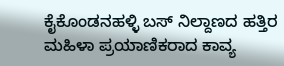ಕೈಕೊಂಡನಹಳ್ಳಿ ಬಸ್ ನಿಲ್ದಾಣದ ಹತ್ತಿರ ಮಹಿಳಾ ಪ್ರಯಾಣಿಕರಾದ ಕಾವ್ಯ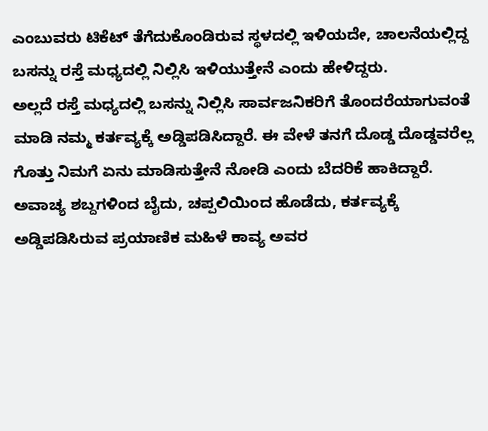ಎಂಬುವರು ಟಿಕೆಟ್ ತೆಗೆದುಕೊಂಡಿರುವ ಸ್ಥಳದಲ್ಲಿ ಇಳಿಯದೇ, ಚಾಲನೆಯಲ್ಲಿದ್ದ ಬಸನ್ನು ರಸ್ತೆ ಮಧ್ಯದಲ್ಲಿ ನಿಲ್ಲಿಸಿ ಇಳಿಯುತ್ತೇನೆ ಎಂದು ಹೇಳಿದ್ದರು.
ಅಲ್ಲದೆ ರಸ್ತೆ ಮಧ್ಯದಲ್ಲಿ ಬಸನ್ನು ನಿಲ್ಲಿಸಿ ಸಾರ್ವಜನಿಕರಿಗೆ ತೊಂದರೆಯಾಗುವಂತೆ ಮಾಡಿ ನಮ್ಮ ಕರ್ತವ್ಯಕ್ಕೆ ಅಡ್ಡಿಪಡಿಸಿದ್ದಾರೆ. ಈ ವೇಳೆ ತನಗೆ ದೊಡ್ಡ ದೊಡ್ಡವರೆಲ್ಲ ಗೊತ್ತು ನಿಮಗೆ ಏನು ಮಾಡಿಸುತ್ತೇನೆ ನೋಡಿ ಎಂದು ಬೆದರಿಕೆ ಹಾಕಿದ್ದಾರೆ.
ಅವಾಚ್ಯ ಶಬ್ದಗಳಿಂದ ಬೈದು, ಚಪ್ಪಲಿಯಿಂದ ಹೊಡೆದು, ಕರ್ತವ್ಯಕ್ಕೆ ಅಡ್ಡಿಪಡಿಸಿರುವ ಪ್ರಯಾಣಿಕ ಮಹಿಳೆ ಕಾವ್ಯ ಅವರ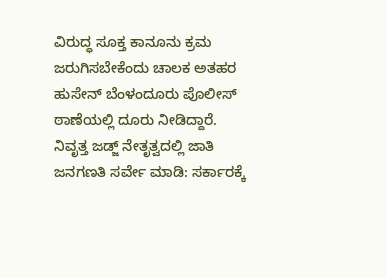ವಿರುದ್ಧ ಸೂಕ್ತ ಕಾನೂನು ಕ್ರಮ ಜರುಗಿಸಬೇಕೆಂದು ಚಾಲಕ ಅತಹರ ಹುಸೇನ್ ಬೆಂಳಂದೂರು ಪೊಲೀಸ್ ಠಾಣೆಯಲ್ಲಿ ದೂರು ನೀಡಿದ್ದಾರೆ.
ನಿವೃತ್ತ ಜಡ್ಜ್ ನೇತೃತ್ವದಲ್ಲಿ ಜಾತಿ ಜನಗಣತಿ ಸರ್ವೇ ಮಾಡಿ: ಸರ್ಕಾರಕ್ಕೆ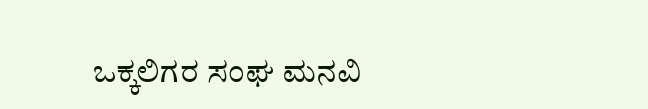ಒಕ್ಕಲಿಗರ ಸಂಘ ಮನವಿ